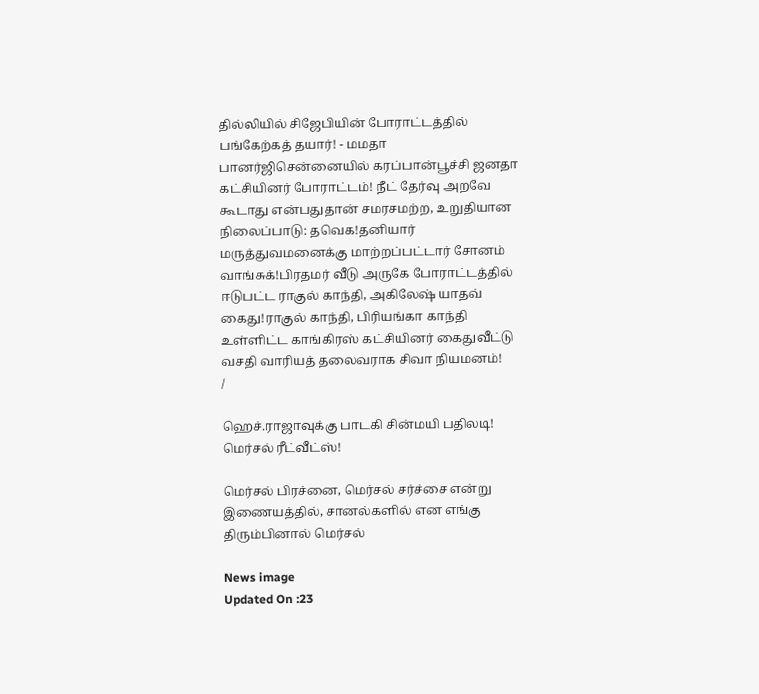தில்லியில் சிஜேபியின் போராட்டத்தில் பங்கேற்கத் தயார்! - மமதா பானர்ஜிசென்னையில் கரப்பான்பூச்சி ஜனதா கட்சியினர் போராட்டம்! நீட் தேர்வு அறவே கூடாது என்பதுதான் சமரசமற்ற, உறுதியான நிலைப்பாடு: தவெக!தனியார் மருத்துவமனைக்கு மாற்றப்பட்டார் சோனம் வாங்சுக்!பிரதமர் வீடு அருகே போராட்டத்தில் ஈடுபட்ட ராகுல் காந்தி, அகிலேஷ் யாதவ் கைது!ராகுல் காந்தி, பிரியங்கா காந்தி உள்ளிட்ட காங்கிரஸ் கட்சியினர் கைதுவீட்டு வசதி வாரியத் தலைவராக சிவா நியமனம்!
/

ஹெச்.ராஜாவுக்கு பாடகி சின்மயி பதிலடி! மெர்சல் ரீட்வீட்ஸ்!

மெர்சல் பிரச்னை, மெர்சல் சர்ச்சை என்று இணையத்தில், சானல்களில் என எங்கு திரும்பினால் மெர்சல்

News image
Updated On :23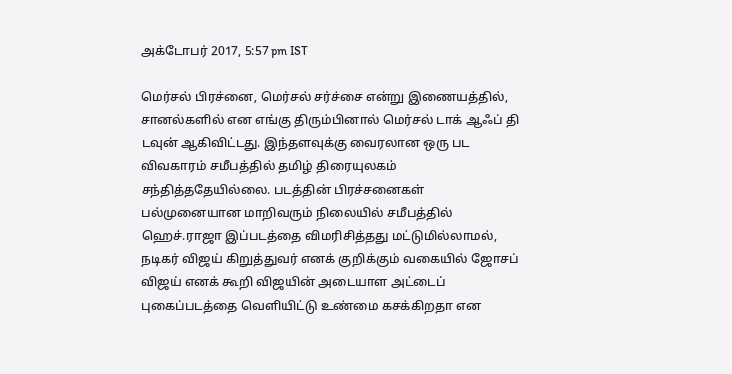அக்டோபர் 2017, 5:57 pm IST

மெர்சல் பிரச்னை, மெர்சல் சர்ச்சை என்று இணையத்தில், சானல்களில் என எங்கு திரும்பினால் மெர்சல் டாக் ஆஃப் தி டவுன் ஆகிவிட்டது. இந்தளவுக்கு வைரலான ஒரு பட விவகாரம் சமீபத்தில் தமிழ் திரையுலகம் சந்தித்ததேயில்லை. படத்தின் பிரச்சனைகள் பல்முனையான மாறிவரும் நிலையில் சமீபத்தில் ஹெச்.ராஜா இப்படத்தை விமரிசித்தது மட்டுமில்லாமல், நடிகர் விஜய் கிறுத்துவர் எனக் குறிக்கும் வகையில் ஜோசப் விஜய் எனக் கூறி விஜயின் அடையாள அட்டைப் புகைப்படத்தை வெளியிட்டு உண்மை கசக்கிறதா என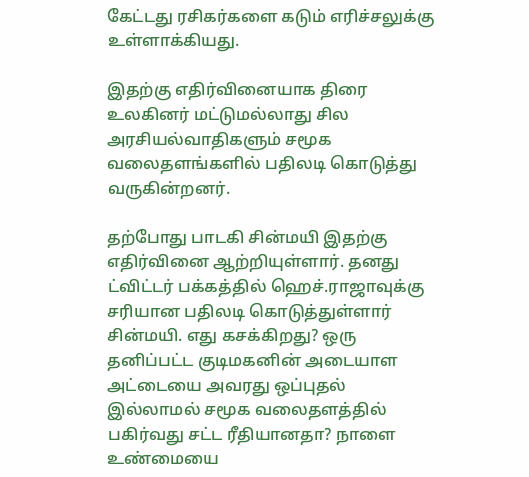கேட்டது ரசிகர்களை கடும் எரிச்சலுக்கு உள்ளாக்கியது.

இதற்கு எதிர்வினையாக திரை உலகினர் மட்டுமல்லாது சில அரசியல்வாதிகளும் சமூக வலைதளங்களில் பதிலடி கொடுத்து வருகின்றனர்.

தற்போது பாடகி சின்மயி இதற்கு எதிர்வினை ஆற்றியுள்ளார். தனது ட்விட்டர் பக்கத்தில் ஹெச்.ராஜாவுக்கு சரியான பதிலடி கொடுத்துள்ளார் சின்மயி. எது கசக்கிறது? ஒரு தனிப்பட்ட குடிமகனின் அடையாள அட்டையை அவரது ஒப்புதல் இல்லாமல் சமூக வலைதளத்தில் பகிர்வது சட்ட ரீதியானதா? நாளை உண்மையை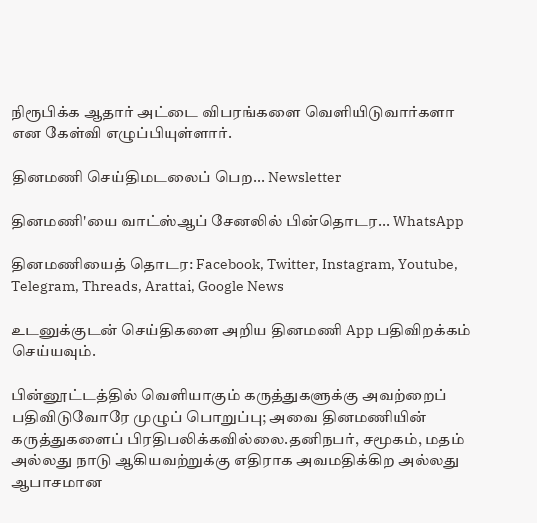நிரூபிக்க ஆதார் அட்டை விபரங்களை வெளியிடுவார்களா என கேள்வி எழுப்பியுள்ளார்.

தினமணி செய்திமடலைப் பெற... Newsletter

தினமணி'யை வாட்ஸ்ஆப் சேனலில் பின்தொடர... WhatsApp

தினமணியைத் தொடர: Facebook, Twitter, Instagram, Youtube, Telegram, Threads, Arattai, Google News

உடனுக்குடன் செய்திகளை அறிய தினமணி App பதிவிறக்கம் செய்யவும்.

பின்னூட்டத்தில் வெளியாகும் கருத்துகளுக்கு அவற்றைப் பதிவிடுவோரே முழுப் பொறுப்பு; அவை தினமணியின் கருத்துகளைப் பிரதிபலிக்கவில்லை.தனிநபர், சமூகம், மதம் அல்லது நாடு ஆகியவற்றுக்கு எதிராக அவமதிக்கிற அல்லது ஆபாசமான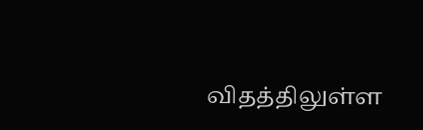விதத்திலுள்ள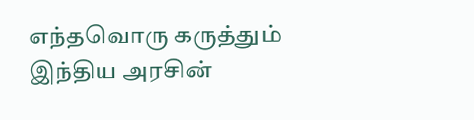எந்தவொரு கருத்தும் இந்திய அரசின்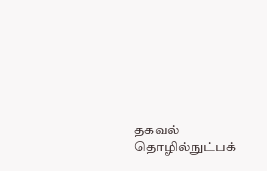தகவல் தொழில்நுட்பக்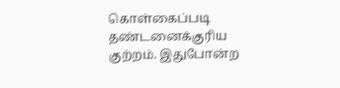கொள்கைப்படி தண்டனைக்குரிய குற்றம். இதுபோன்ற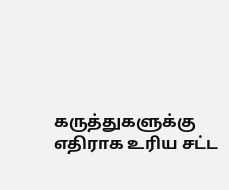கருத்துகளுக்கு எதிராக உரிய சட்ட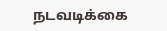நடவடிக்கை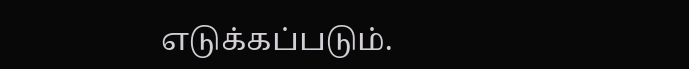எடுக்கப்படும்.